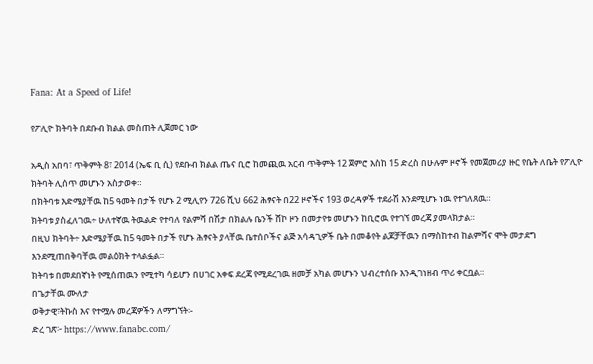Fana: At a Speed of Life!

የፖሊዮ ክትባት በደቡብ ክልል መስጠት ሊጀመር ነው

አዲስ አበባ፣ ጥቅምት 8፣ 2014 (ኤፍ ቢ ሲ) የደቡብ ክልል ጤና ቢሮ ከመጪዉ አርብ ጥቅምት 12 ጀምሮ እስከ 15 ድረስ በሁሉም ዞኖች የመጀመሪያ ዙር የቤት ለቤት የፖሊዮ ክትባት ሊሰጥ መሆኑን አስታወቀ።
በክትባቱ እድሜያቸዉ ከ5 ዓመት በታች የሆኑ 2 ሚሊየን 726 ሺህ 662 ሕፃናት በ22 ዞኖችና 193 ወረዳዎች ተደራሽ እንደሚሆኑ ነዉ የተገለጸዉ።
ክትባቱ ያስፈለገዉ÷ ሁለተኛዉ ትዉልድ የተባለ የልምሻ በሽታ በክልሉ ቤንች ሸኮ ዞን በመታየቱ መሆኑን ከቢሮዉ የተገኘ መረጃ ያመላክታል።
በዚህ ክትባት÷ እድሜያቸዉ ከ5 ዓመት በታች የሆኑ ሕፃናት ያላቸዉ ቤተሰቦችና ልጅ አሳዳጊዎች ቤት በመቆየት ልጆቻቸዉን በማስከተብ ከልምሻና ሞት መታደግ እንደሚጠበቅባቸዉ መልዕክት ተላልፏል።
ክትባቱ በመደበኛነት የሚሰጠዉን የሚተካ ሳይሆን በሀገር አቀፍ ደረጃ የሚደረገዉ ዘመቻ አካል መሆኑን ህብረተሰቡ እንዲገነዘብ ጥሪ ቀርቧል።
በጌታቸዉ ሙለታ
ወቅታዊ፣ትኩስ እና የተሟሉ መረጃዎችን ለማግኘት፡-
ድረ ገጽ፦ https://www.fanabc.com/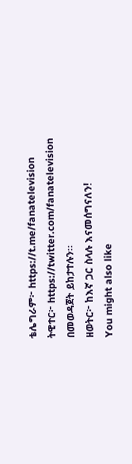ቴሌግራም፦ https://t.me/fanatelevision
ትዊተር፦ https://twitter.com/fanatelevision በመወዳጀት ይከታተሉን፡፡
ዘወትር፦ ከእኛ ጋር ስላሉ እናመሰግናለን!
You might also like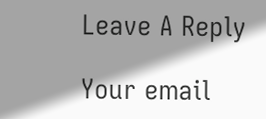Leave A Reply

Your email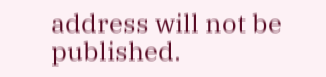address will not be published.